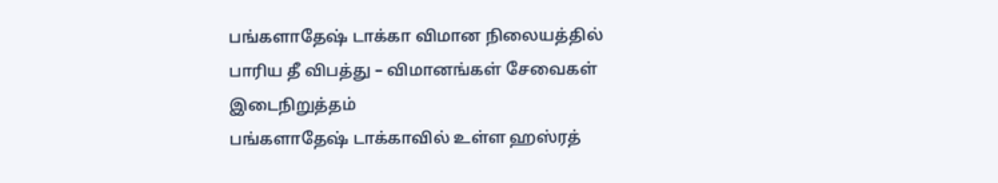பங்களாதேஷ் டாக்கா விமான நிலையத்தில் பாரிய தீ விபத்து – விமானங்கள் சேவைகள் இடைநிறுத்தம்
பங்களாதேஷ் டாக்காவில் உள்ள ஹஸ்ரத்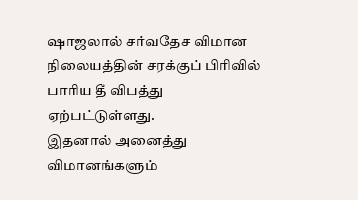ஷாஜலால் சர்வதேச விமான நிலையத்தின் சரக்குப் பிரிவில் பாரிய தீ விபத்து ஏற்பட்டுள்ளது.
இதனால் அனைத்து விமானங்களும்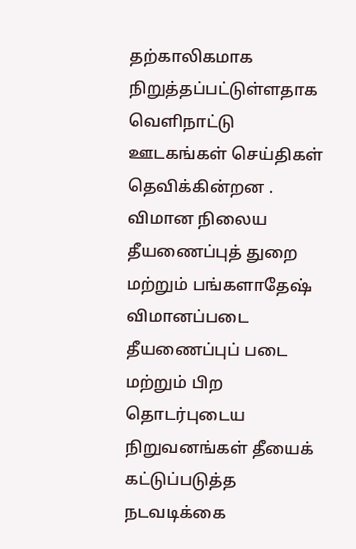தற்காலிகமாக நிறுத்தப்பட்டுள்ளதாக வெளிநாட்டு ஊடகங்கள் செய்திகள் தெவிக்கின்றன .
விமான நிலைய தீயணைப்புத் துறை மற்றும் பங்களாதேஷ் விமானப்படை தீயணைப்புப் படை மற்றும் பிற தொடர்புடைய நிறுவனங்கள் தீயைக் கட்டுப்படுத்த நடவடிக்கை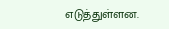எடுத்துள்ளன.